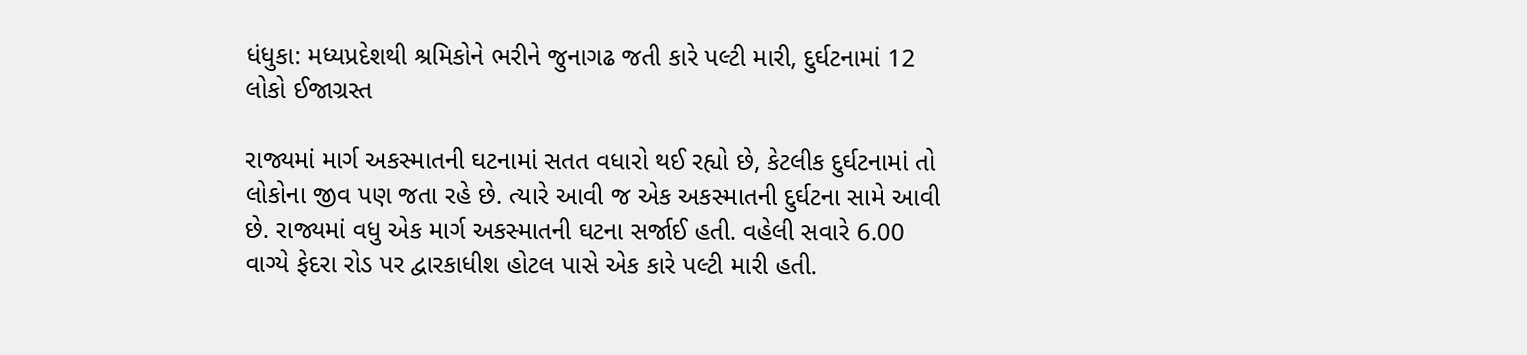ધંધુકા: મધ્યપ્રદેશથી શ્રમિકોને ભરીને જુનાગઢ જતી કારે પલ્ટી મારી, દુર્ઘટનામાં 12 લોકો ઈજાગ્રસ્ત

રાજ્યમાં માર્ગ અકસ્માતની ઘટનામાં સતત વધારો થઈ રહ્યો છે, કેટલીક દુર્ઘટનામાં તો લોકોના જીવ પણ જતા રહે છે. ત્યારે આવી જ એક અકસ્માતની દુર્ઘટના સામે આવી છે. રાજ્યમાં વધુ એક માર્ગ અકસ્માતની ઘટના સર્જાઈ હતી. વહેલી સવારે 6.00 વાગ્યે ફેદરા રોડ પર દ્વારકાધીશ હોટલ પાસે એક કારે પલ્ટી મારી હતી.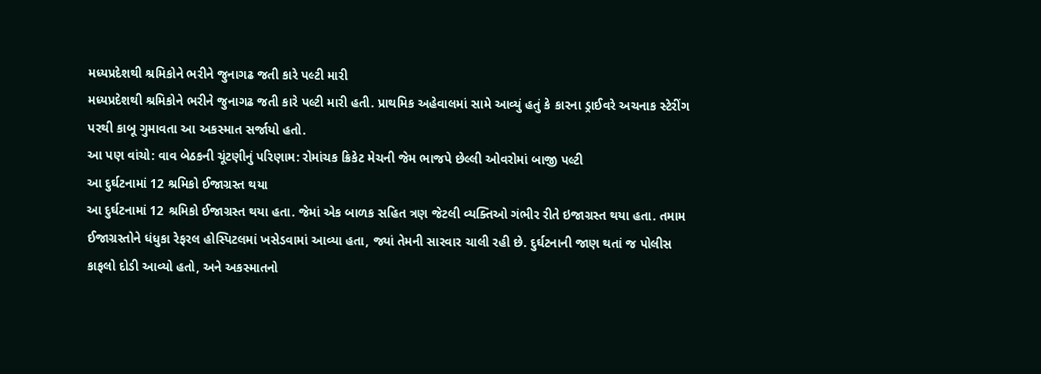મધ્યપ્રદેશથી શ્રમિકોને ભરીને જુનાગઢ જતી કારે પલ્ટી મારી
મધ્યપ્રદેશથી શ્રમિકોને ભરીને જુનાગઢ જતી કારે પલ્ટી મારી હતી. પ્રાથમિક અહેવાલમાં સામે આવ્યું હતું કે કારના ડ્રાઈવરે અચનાક સ્ટેરીંગ પરથી કાબૂ ગુમાવતા આ અકસ્માત સર્જાયો હતો.
આ પણ વાંચો: વાવ બેઠકની ચૂંટણીનું પરિણામ: રોમાંચક ક્રિકેટ મેચની જેમ ભાજપે છેલ્લી ઓવરોમાં બાજી પલ્ટી
આ દુર્ઘટનામાં 12 શ્રમિકો ઈજાગ્રસ્ત થયા
આ દુર્ઘટનામાં 12 શ્રમિકો ઈજાગ્રસ્ત થયા હતા. જેમાં એક બાળક સહિત ત્રણ જેટલી વ્યક્તિઓ ગંભીર રીતે ઇજાગ્રસ્ત થયા હતા. તમામ ઈજાગ્રસ્તોને ધંધુકા રેફરલ હોસ્પિટલમાં ખસેડવામાં આવ્યા હતા, જ્યાં તેમની સારવાર ચાલી રહી છે. દુર્ઘટનાની જાણ થતાં જ પોલીસ કાફલો દોડી આવ્યો હતો, અને અકસ્માતનો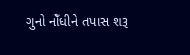ગુનો નોઁધીને તપાસ શરૂ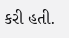કરી હતી.